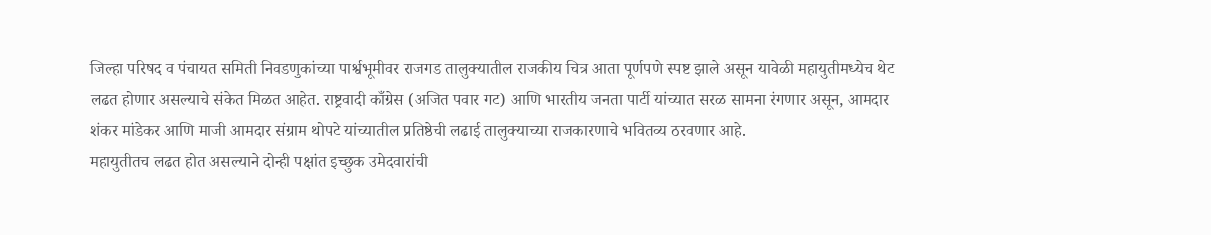जिल्हा परिषद व पंचायत समिती निवडणुकांच्या पार्श्वभूमीवर राजगड तालुक्यातील राजकीय चित्र आता पूर्णपणे स्पष्ट झाले असून यावेळी महायुतीमध्येच थेट लढत होणार असल्याचे संकेत मिळत आहेत. राष्ट्रवादी काँग्रेस (अजित पवार गट) आणि भारतीय जनता पार्टी यांच्यात सरळ सामना रंगणार असून, आमदार शंकर मांडेकर आणि माजी आमदार संग्राम थोपटे यांच्यातील प्रतिष्ठेची लढाई तालुक्याच्या राजकारणाचे भवितव्य ठरवणार आहे.
महायुतीतच लढत होत असल्याने दोन्ही पक्षांत इच्छुक उमेदवारांची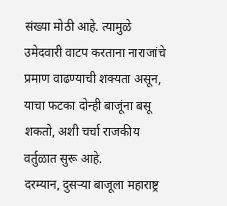संख्या मोठी आहे. त्यामुळे उमेदवारी वाटप करताना नाराजांचे प्रमाण वाढण्याची शक्यता असून, याचा फटका दोन्ही बाजूंना बसू शकतो, अशी चर्चा राजकीय वर्तुळात सुरू आहे.
दरम्यान, दुसऱ्या बाजूला महाराष्ट्र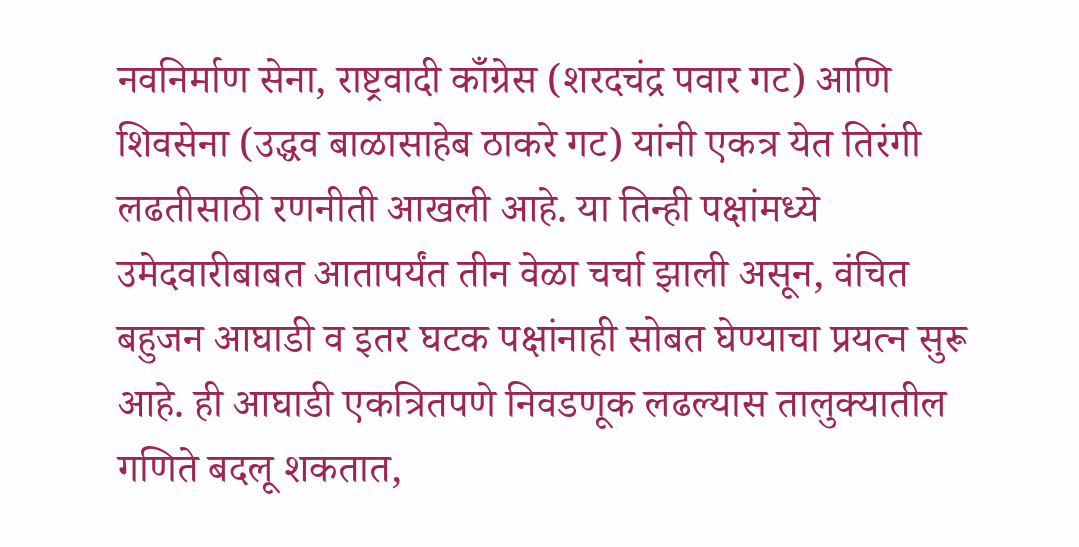नवनिर्माण सेना, राष्ट्रवादी काँग्रेस (शरदचंद्र पवार गट) आणि शिवसेना (उद्धव बाळासाहेब ठाकरे गट) यांनी एकत्र येत तिरंगी लढतीसाठी रणनीती आखली आहे. या तिन्ही पक्षांमध्ये उमेदवारीबाबत आतापर्यंत तीन वेळा चर्चा झाली असून, वंचित बहुजन आघाडी व इतर घटक पक्षांनाही सोबत घेण्याचा प्रयत्न सुरू आहे. ही आघाडी एकत्रितपणे निवडणूक लढल्यास तालुक्यातील गणिते बदलू शकतात,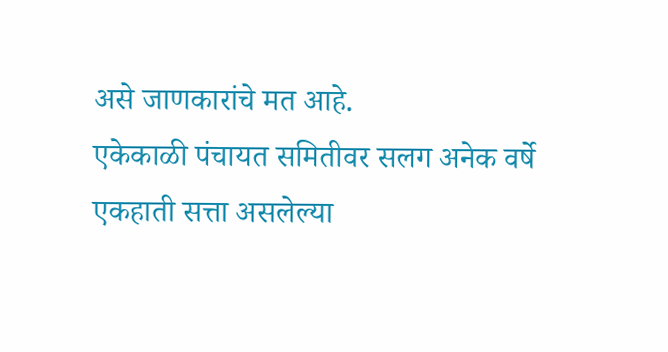असे जाणकारांचे मत आहे.
एकेकाळी पंचायत समितीवर सलग अनेक वर्षे एकहाती सत्ता असलेल्या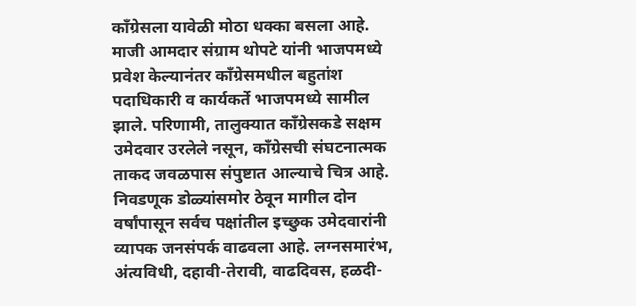काँग्रेसला यावेळी मोठा धक्का बसला आहे. माजी आमदार संग्राम थोपटे यांनी भाजपमध्ये प्रवेश केल्यानंतर काँग्रेसमधील बहुतांश पदाधिकारी व कार्यकर्ते भाजपमध्ये सामील झाले. परिणामी, तालुक्यात काँग्रेसकडे सक्षम उमेदवार उरलेले नसून, काँग्रेसची संघटनात्मक ताकद जवळपास संपुष्टात आल्याचे चित्र आहे.
निवडणूक डोळ्यांसमोर ठेवून मागील दोन वर्षांपासून सर्वच पक्षांतील इच्छुक उमेदवारांनी व्यापक जनसंपर्क वाढवला आहे. लग्नसमारंभ, अंत्यविधी, दहावी-तेरावी, वाढदिवस, हळदी-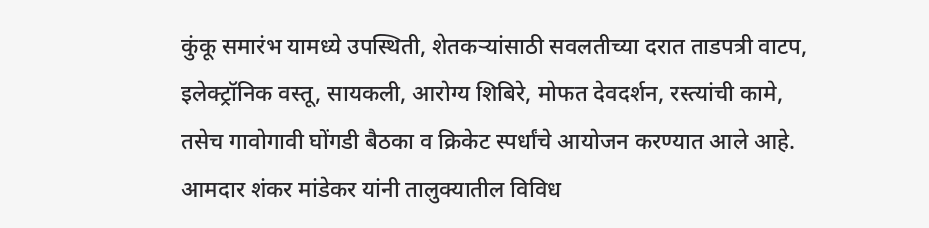कुंकू समारंभ यामध्ये उपस्थिती, शेतकऱ्यांसाठी सवलतीच्या दरात ताडपत्री वाटप, इलेक्ट्रॉनिक वस्तू, सायकली, आरोग्य शिबिरे, मोफत देवदर्शन, रस्त्यांची कामे, तसेच गावोगावी घोंगडी बैठका व क्रिकेट स्पर्धांचे आयोजन करण्यात आले आहे.
आमदार शंकर मांडेकर यांनी तालुक्यातील विविध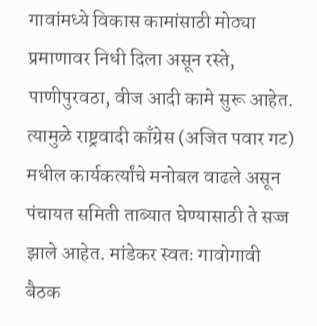गावांमध्ये विकास कामांसाठी मोठ्या प्रमाणावर निधी दिला असून रस्ते, पाणीपुरवठा, वीज आदी कामे सुरू आहेत. त्यामुळे राष्ट्रवादी काँग्रेस (अजित पवार गट) मधील कार्यकर्त्यांचे मनोबल वाढले असून पंचायत समिती ताब्यात घेण्यासाठी ते सज्ज झाले आहेत. मांडेकर स्वतः गावोगावी बैठक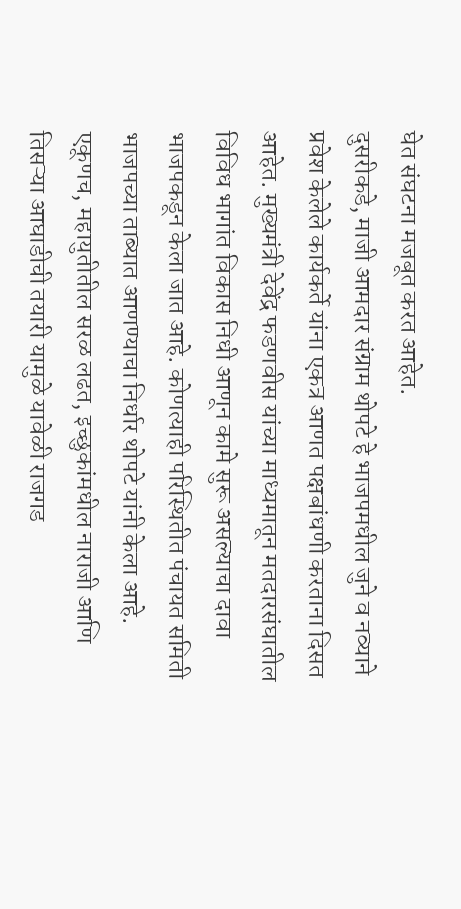घेत संघटना मजबूत करत आहेत.
दुसरीकडे, माजी आमदार संग्राम थोपटे हे भाजपमधील जुने व नव्याने प्रवेश केलेले कार्यकर्ते यांना एकत्र आणत पक्षबांधणी करताना दिसत आहेत. मुख्यमंत्री देवेंद्र फडणवीस यांच्या माध्यमातून मतदारसंघातील विविध भागांत विकास निधी आणून कामे सुरू असल्याचा दावा भाजपकडून केला जात आहे. कोणत्याही परिस्थितीत पंचायत समिती भाजपच्या ताब्यात आणण्याचा निर्धार थोपटे यांनी केला आहे.
एकूणच, महायुतीतील सरळ लढत, इच्छुकांमधील नाराजी आणि तिसऱ्या आघाडीची तयारी यामुळे यावेळी राजगड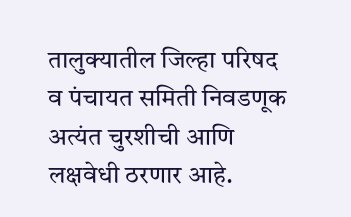तालुक्यातील जिल्हा परिषद व पंचायत समिती निवडणूक अत्यंत चुरशीची आणि लक्षवेधी ठरणार आहे.